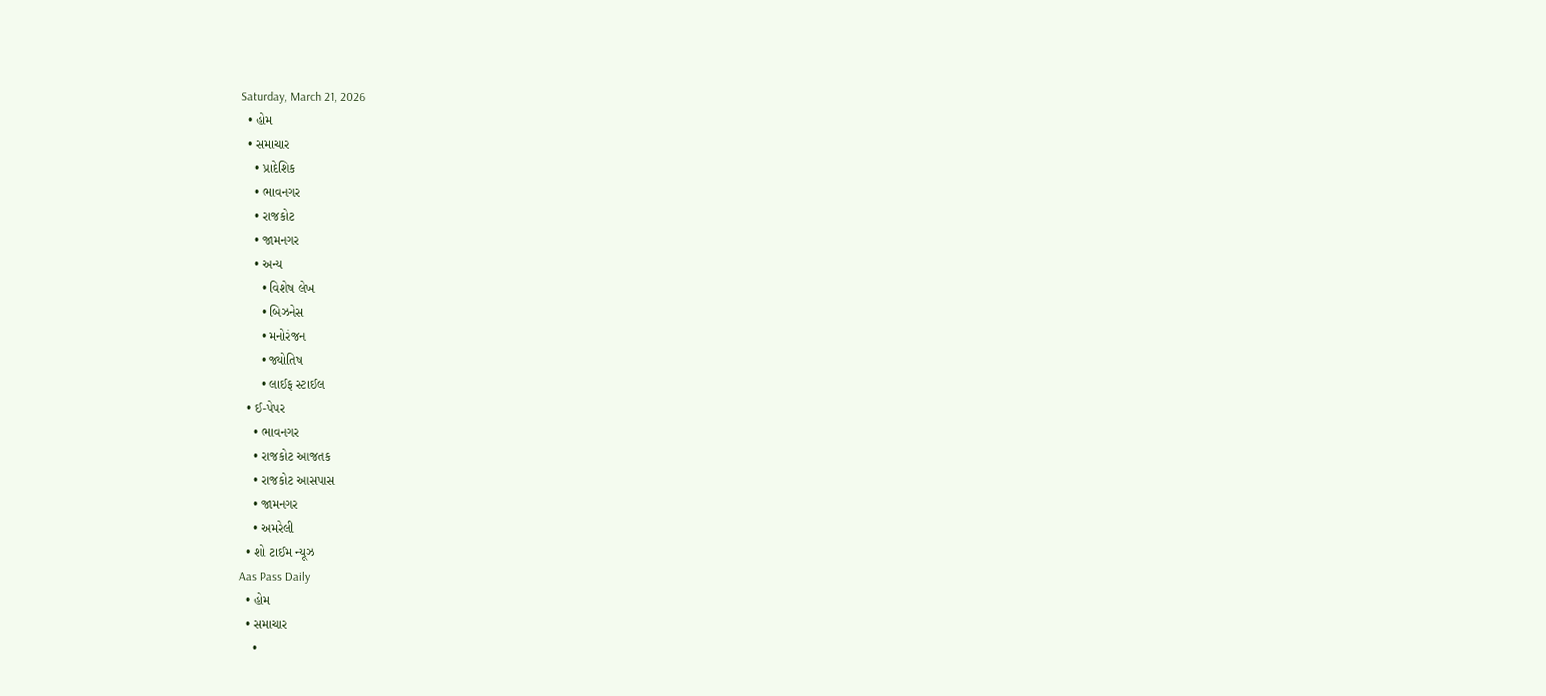Saturday, March 21, 2026
  • હોમ
  • સમાચાર
    • પ્રાદેશિક
    • ભાવનગર
    • રાજકોટ
    • જામનગર
    • અન્ય
      • વિશેષ લેખ
      • બિઝનેસ
      • મનોરંજન
      • જ્યોતિષ
      • લાઈફ સ્ટાઈલ
  • ઈ-પેપર
    • ભાવનગર
    • રાજકોટ આજતક
    • રાજકોટ આસપાસ
    • જામનગર
    • અમરેલી
  • શો ટાઈમ ન્યૂઝ
Aas Pass Daily
  • હોમ
  • સમાચાર
    •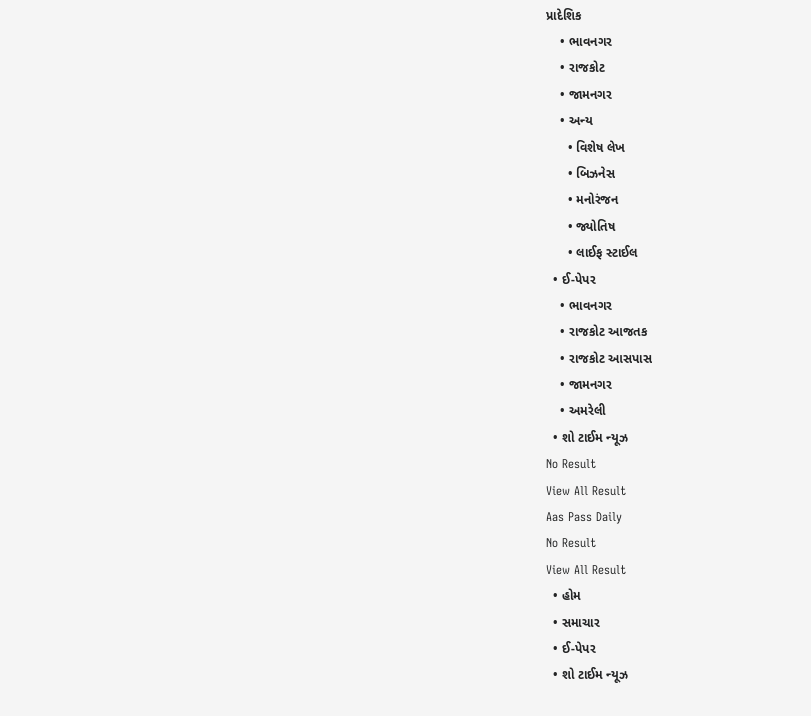પ્રાદેશિક
    • ભાવનગર
    • રાજકોટ
    • જામનગર
    • અન્ય
      • વિશેષ લેખ
      • બિઝનેસ
      • મનોરંજન
      • જ્યોતિષ
      • લાઈફ સ્ટાઈલ
  • ઈ-પેપર
    • ભાવનગર
    • રાજકોટ આજતક
    • રાજકોટ આસપાસ
    • જામનગર
    • અમરેલી
  • શો ટાઈમ ન્યૂઝ
No Result
View All Result
Aas Pass Daily
No Result
View All Result
  • હોમ
  • સમાચાર
  • ઈ-પેપર
  • શો ટાઈમ ન્યૂઝ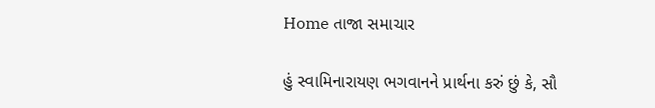Home તાજા સમાચાર

હું સ્વામિનારાયણ ભગવાનને પ્રાર્થના કરું છું કે, સૌ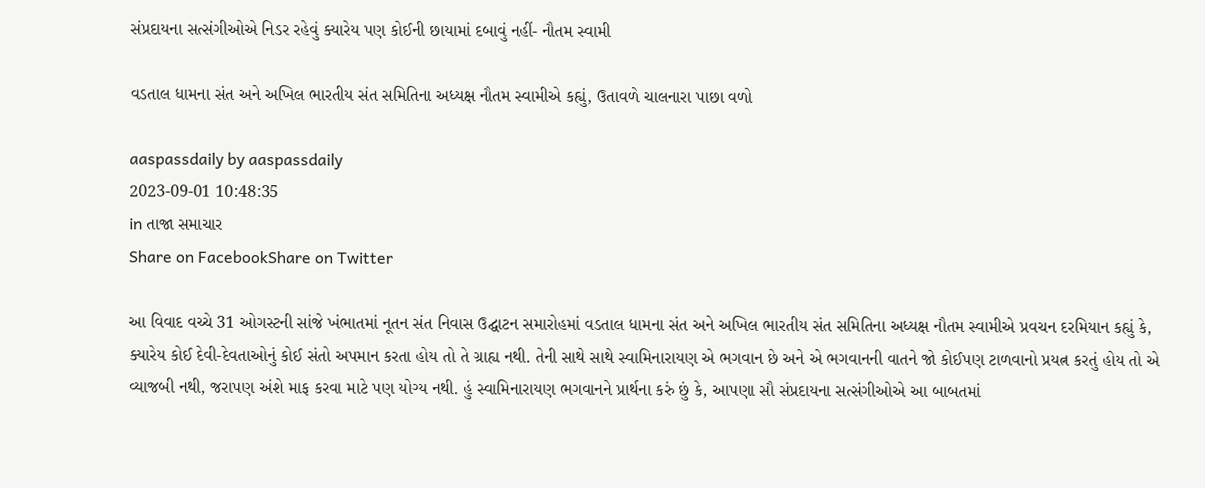સંપ્રદાયના સત્સંગીઓએ નિડર રહેવું ક્યારેય પણ કોઈની છાયામાં દબાવું નહીં- નૌતમ સ્વામી

વડતાલ ધામના સંત અને અખિલ ભારતીય સંત સમિતિના અધ્યક્ષ નૌતમ સ્વામીએ કહ્યું, ઉતાવળે ચાલનારા પાછા વળો

aaspassdaily by aaspassdaily
2023-09-01 10:48:35
in તાજા સમાચાર
Share on FacebookShare on Twitter

આ વિવાદ વચ્ચે 31 ઓગસ્ટની સાંજે ખંભાતમાં નૂતન સંત નિવાસ ઉદ્ઘાટન સમારોહમાં વડતાલ ધામના સંત અને અખિલ ભારતીય સંત સમિતિના અધ્યક્ષ નૌતમ સ્વામીએ પ્રવચન દરમિયાન કહ્યું કે, ક્યારેય કોઈ દેવી-દેવતાઓનું કોઈ સંતો અપમાન કરતા હોય તો તે ગ્રાહ્ય નથી. તેની સાથે સાથે સ્વામિનારાયણ એ ભગવાન છે અને એ ભગવાનની વાતને જો કોઈપણ ટાળવાનો પ્રયત્ન કરતું હોય તો એ વ્યાજબી નથી, જરાપણ અંશે માફ કરવા માટે પણ યોગ્ય નથી. હું સ્વામિનારાયણ ભગવાનને પ્રાર્થના કરું છું કે, આપણા સૌ સંપ્રદાયના સત્સંગીઓએ આ બાબતમાં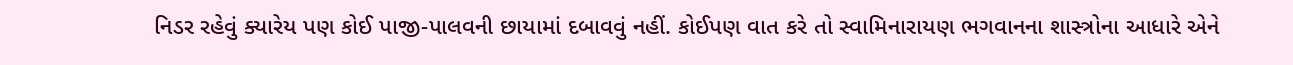નિડર રહેવું ક્યારેય પણ કોઈ પાજી-પાલવની છાયામાં દબાવવું નહીં. કોઈપણ વાત કરે તો સ્વામિનારાયણ ભગવાનના શાસ્ત્રોના આધારે એને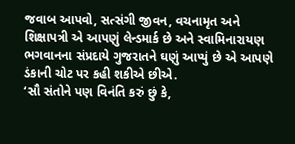જવાબ આપવો, સત્સંગી જીવન, વચનામૃત અને શિક્ષાપત્રી એ આપણું લેન્ડમાર્ક છે અને સ્વામિનારાયણ ભગવાનના સંપ્રદાયે ગુજરાતને ઘણું આપ્યું છે એ આપણે ડંકાની ચોટ પર કહી શકીએ છીએ.
‘સૌ સંતોને પણ વિનંતિ કરું છું કે,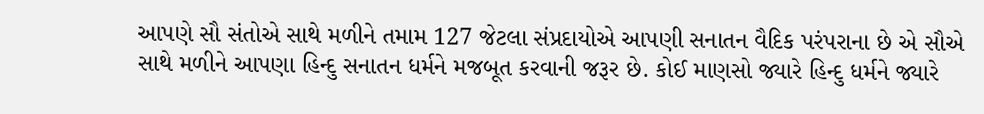આપણે સૌ સંતોએ સાથે મળીને તમામ 127 જેટલા સંપ્રદાયોએ આપણી સનાતન વૈદિક પરંપરાના છે એ સૌએ સાથે મળીને આપણા હિન્દુ સનાતન ધર્મને મજબૂત કરવાની જરૂર છે. કોઈ માણસો જ્યારે હિન્દુ ધર્મને જ્યારે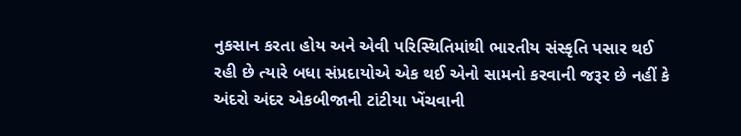નુકસાન કરતા હોય અને એવી પરિસ્થિતિમાંથી ભારતીય સંસ્કૃતિ પસાર થઈ રહી છે ત્યારે બધા સંપ્રદાયોએ એક થઈ એનો સામનો કરવાની જરૂર છે નહીં કે અંદરો અંદર એકબીજાની ટાંટીયા ખેંચવાની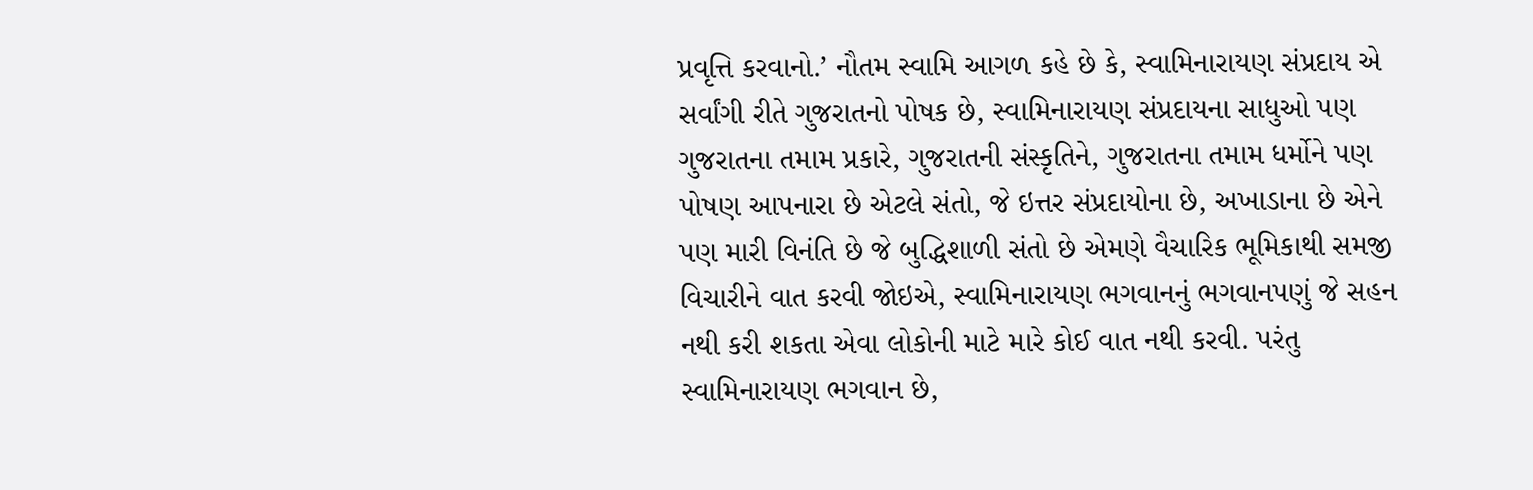પ્રવૃત્તિ કરવાનો.’ નૌતમ સ્વામિ આગળ કહે છે કે, સ્વામિનારાયણ સંપ્રદાય એ સર્વાંગી રીતે ગુજરાતનો પોષક છે, સ્વામિનારાયણ સંપ્રદાયના સાધુઓ પણ ગુજરાતના તમામ પ્રકારે, ગુજરાતની સંસ્કૃતિને, ગુજરાતના તમામ ધર્મોને પણ પોષણ આપનારા છે એટલે સંતો, જે ઇત્તર સંપ્રદાયોના છે, અખાડાના છે એને પણ મારી વિનંતિ છે જે બુદ્ધિશાળી સંતો છે એમણે વૈચારિક ભૂમિકાથી સમજી વિચારીને વાત કરવી જોઇએ, સ્વામિનારાયણ ભગવાનનું ભગવાનપણું જે સહન નથી કરી શકતા એવા લોકોની માટે મારે કોઈ વાત નથી કરવી. પરંતુ સ્વામિનારાયણ ભગવાન છે,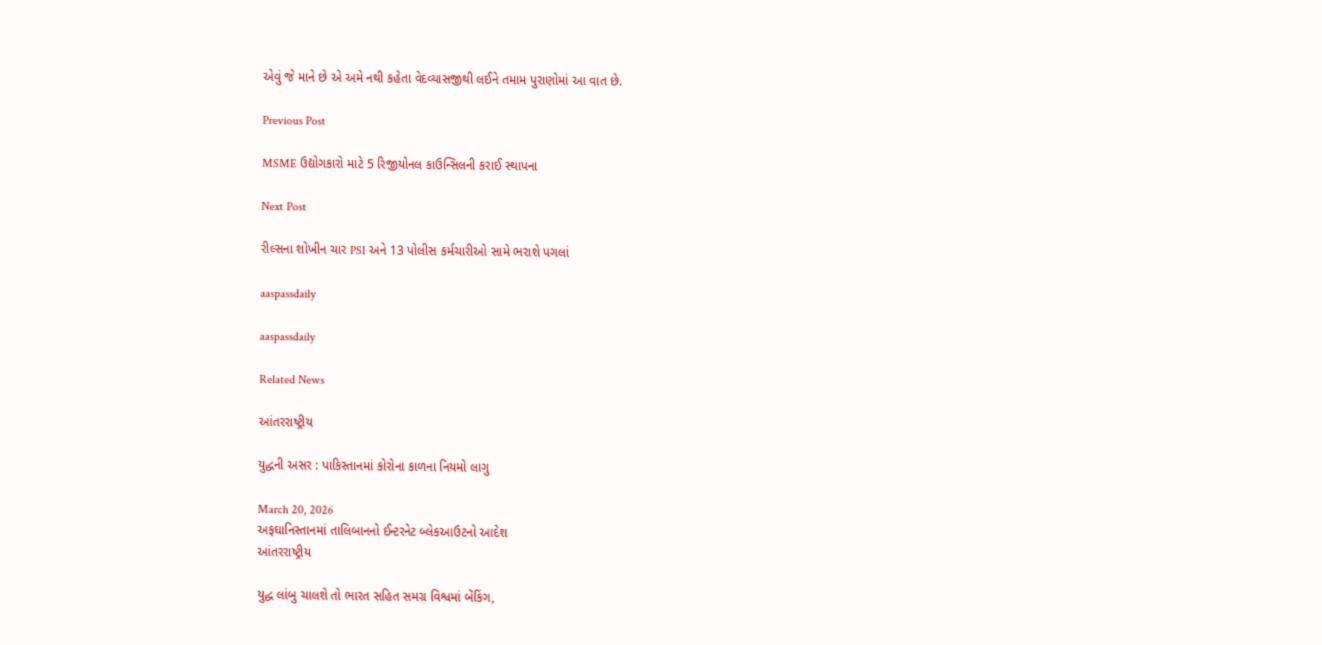એવું જે માને છે એ અમે નથી કહેતા વેદવ્યાસજીથી લઈને તમામ પુરાણોમાં આ વાત છે.

Previous Post

MSME ઉદ્યોગકારો માટે 5 રિજીયોનલ કાઉન્સિલની કરાઈ સ્થાપના

Next Post

રીલ્સના શોખીન ચાર PSI અને 13 પોલીસ કર્મચારીઓ સામે ભરાશે પગલાં

aaspassdaily

aaspassdaily

Related News

આંતરરાષ્ટ્રીય

યુદ્ધની અસર : પાકિસ્તાનમાં કોરોના કાળના નિયમો લાગુ

March 20, 2026
અફઘાનિસ્તાનમાં તાલિબાનનો ઈન્ટરનેટ બ્લેકઆઉટનો આદેશ
આંતરરાષ્ટ્રીય

યુદ્ધ લાંબુ ચાલશે તો ભારત સહિત સમગ્ર વિશ્વમાં બેંકિંગ,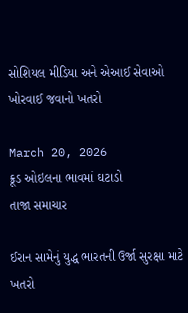સોશિયલ મીડિયા અને એઆઈ સેવાઓ ખોરવાઈ જવાનો ખતરો

March 20, 2026
ક્રૂડ ઓઇલના ભાવમાં ઘટાડો
તાજા સમાચાર

ઈરાન સામેનું યુદ્ધ ભારતની ઉર્જા સુરક્ષા માટે ખતરો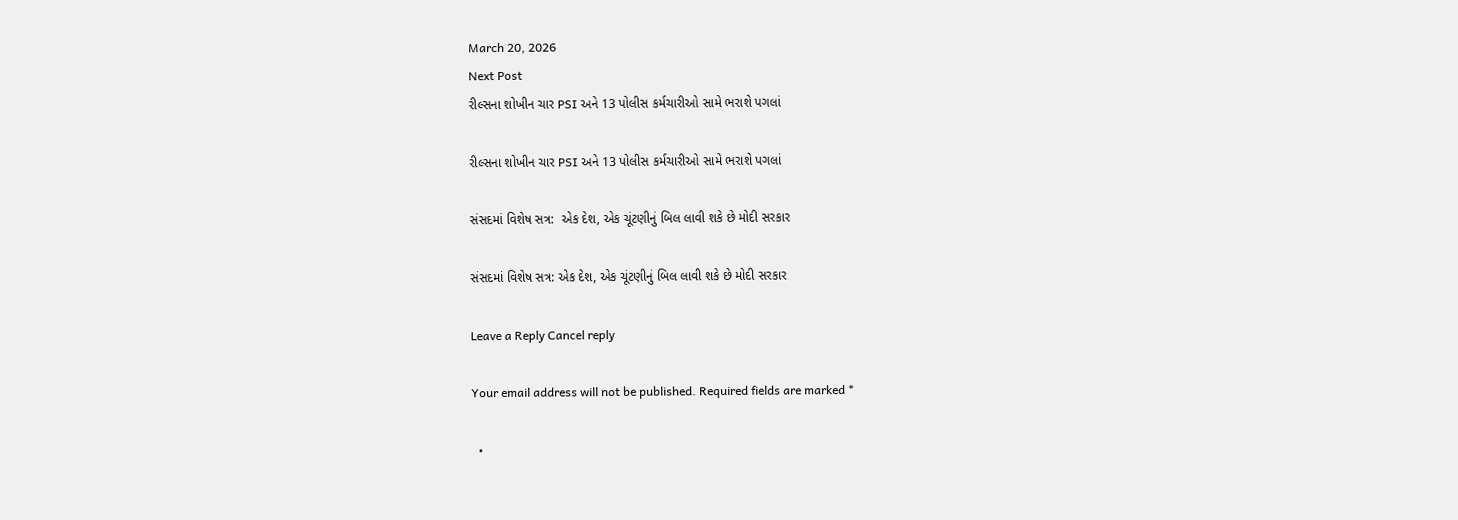March 20, 2026
Next Post
રીલ્સના શોખીન ચાર PSI અને 13 પોલીસ કર્મચારીઓ સામે ભરાશે પગલાં

રીલ્સના શોખીન ચાર PSI અને 13 પોલીસ કર્મચારીઓ સામે ભરાશે પગલાં

સંસદમાં વિશેષ સત્ર:  એક દેશ, એક ચૂંટણીનું બિલ લાવી શકે છે મોદી સરકાર

સંસદમાં વિશેષ સત્ર: એક દેશ, એક ચૂંટણીનું બિલ લાવી શકે છે મોદી સરકાર

Leave a Reply Cancel reply

Your email address will not be published. Required fields are marked *

  •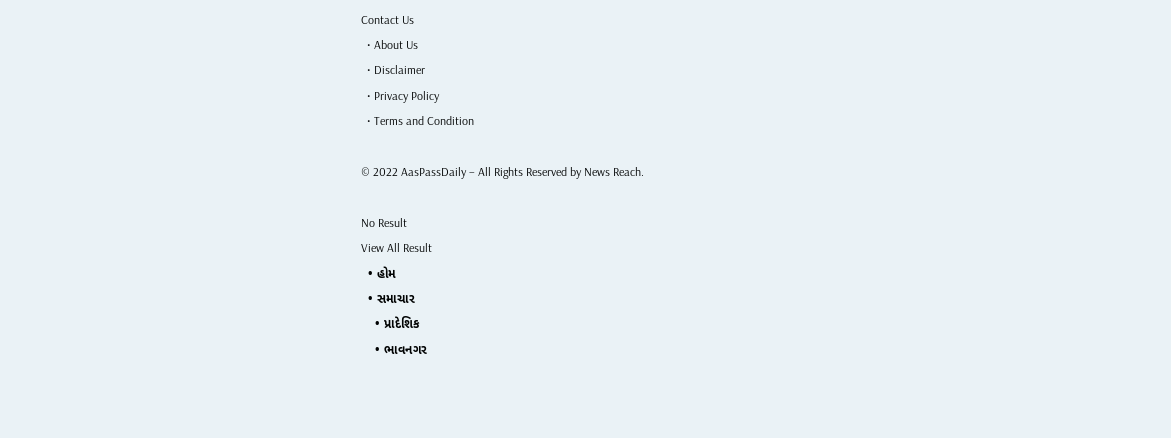Contact Us
  • About Us
  • Disclaimer
  • Privacy Policy
  • Terms and Condition

© 2022 AasPassDaily – All Rights Reserved by News Reach.

No Result
View All Result
  • હોમ
  • સમાચાર
    • પ્રાદેશિક
    • ભાવનગર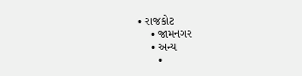• રાજકોટ
    • જામનગર
    • અન્ય
      •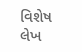વિશેષ લેખ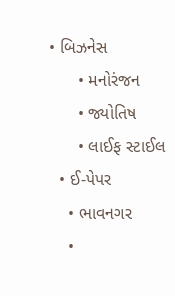• બિઝનેસ
      • મનોરંજન
      • જ્યોતિષ
      • લાઈફ સ્ટાઈલ
  • ઈ-પેપર
    • ભાવનગર
    •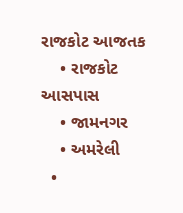રાજકોટ આજતક
    • રાજકોટ આસપાસ
    • જામનગર
    • અમરેલી
  •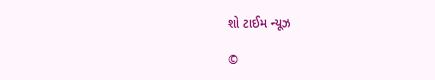શો ટાઈમ ન્યૂઝ

©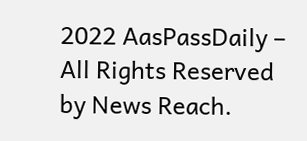2022 AasPassDaily – All Rights Reserved by News Reach.